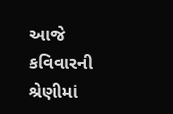આજે કવિવારની શ્રેણીમાં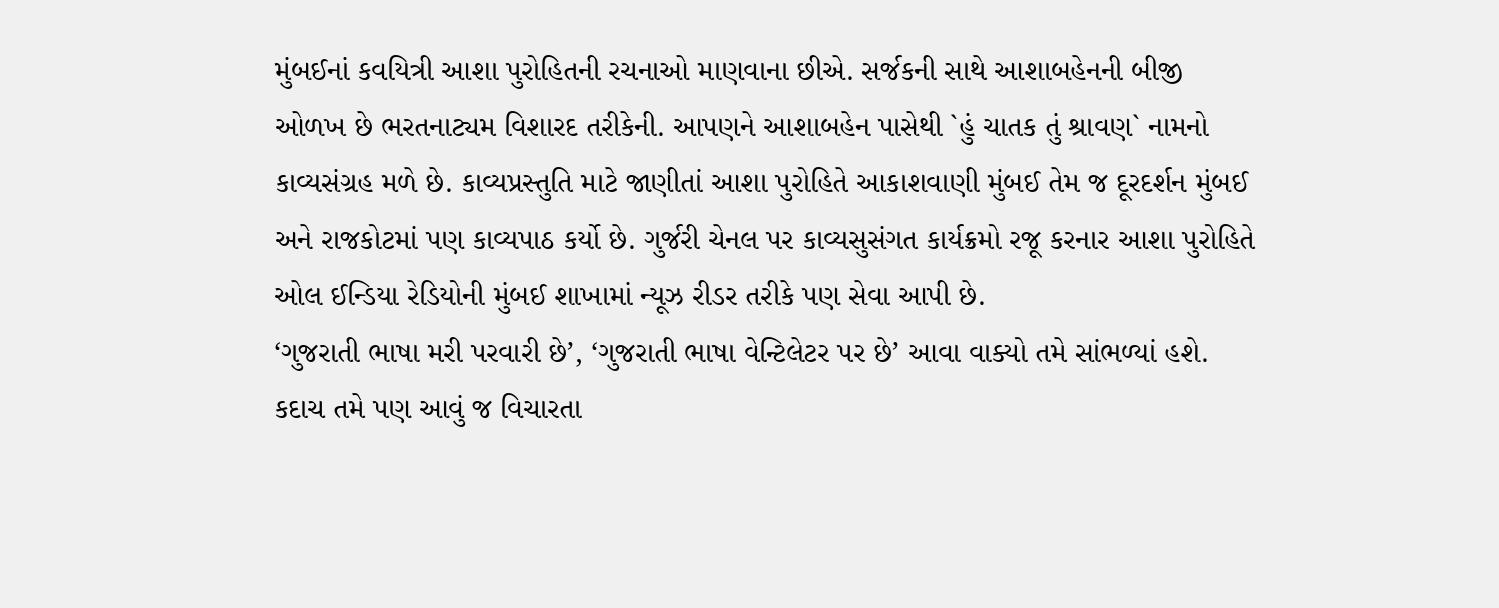મુંબઈનાં કવયિત્રી આશા પુરોહિતની રચનાઓ માણવાના છીએ. સર્જકની સાથે આશાબહેનની બીજી ઓળખ છે ભરતનાટ્યમ વિશારદ તરીકેની. આપણને આશાબહેન પાસેથી `હું ચાતક તું શ્રાવણ` નામનો કાવ્યસંગ્રહ મળે છે. કાવ્યપ્રસ્તુતિ માટે જાણીતાં આશા પુરોહિતે આકાશવાણી મુંબઈ તેમ જ દૂરદર્શન મુંબઈ અને રાજકોટમાં પણ કાવ્યપાઠ કર્યો છે. ગુર્જરી ચેનલ પર કાવ્યસુસંગત કાર્યક્રમો રજૂ કરનાર આશા પુરોહિતે ઓલ ઈન્ડિયા રેડિયોની મુંબઈ શાખામાં ન્યૂઝ રીડર તરીકે પણ સેવા આપી છે.
‘ગુજરાતી ભાષા મરી પરવારી છે’, ‘ગુજરાતી ભાષા વેન્ટિલેટર પર છે’ આવા વાક્યો તમે સાંભળ્યાં હશે. કદાચ તમે પણ આવું જ વિચારતા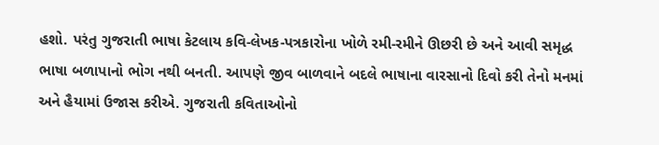હશો. પરંતુ ગુજરાતી ભાષા કેટલાય કવિ-લેખક-પત્રકારોના ખોળે રમી-રમીને ઊછરી છે અને આવી સમૃદ્ધ ભાષા બળાપાનો ભોગ નથી બનતી. આપણે જીવ બાળવાને બદલે ભાષાના વારસાનો દિવો કરી તેનો મનમાં અને હૈયામાં ઉજાસ કરીએ. ગુજરાતી કવિતાઓનો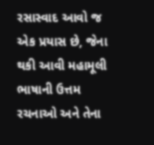રસાસ્વાદ આવો જ એક પ્રયાસ છે, જેના થકી આવી મહામૂલી ભાષાની ઉત્તમ રચનાઓ અને તેના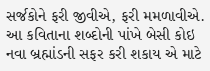સર્જકોને ફરી જીવીએ, ફરી મમળાવીએ. આ કવિતાના શબ્દોની પાંખે બેસી કોઇ નવા બ્રહ્માંડની સફર કરી શકાય એ માટે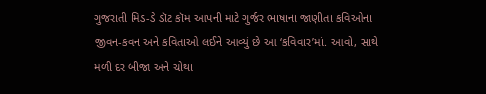ગુજરાતી મિડ-ડે ડૉટ કૉમ આપની માટે ગુર્જર ભાષાના જાણીતા કવિઓના જીવન-કવન અને કવિતાઓ લઈને આવ્યું છે આ ‘કવિવાર’માં. આવો, સાથે મળી દર બીજા અને ચોથા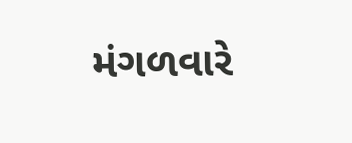મંગળવારે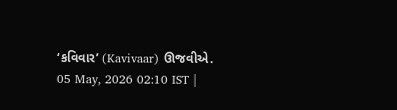‘કવિવાર’ (Kavivaar) ઊજવીએ.
05 May, 2026 02:10 IST |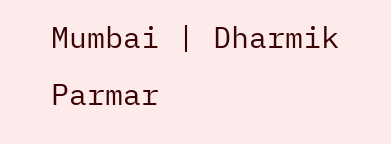Mumbai | Dharmik Parmar